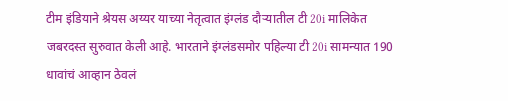टीम इंडियाने श्रेयस अय्यर याच्या नेतृत्वात इंग्लंड दौऱ्यातील टी 20i मालिकेत जबरदस्त सुरुवात केली आहे. भारताने इंग्लंडसमोर पहिल्या टी 20i सामन्यात 190 धावांचं आव्हान ठेवलं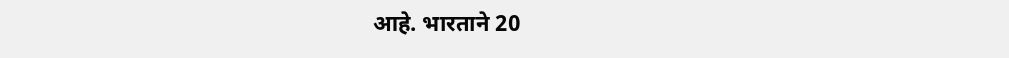आहे. भारताने 20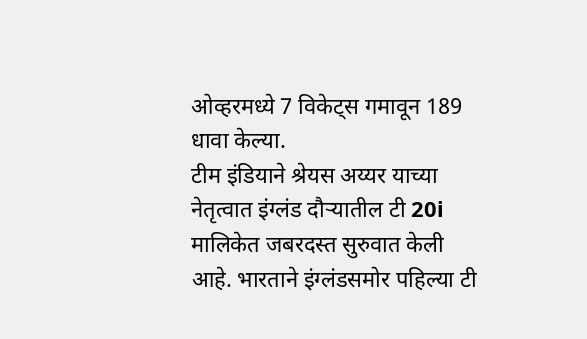ओव्हरमध्ये 7 विकेट्स गमावून 189 धावा केल्या.
टीम इंडियाने श्रेयस अय्यर याच्या नेतृत्वात इंग्लंड दौऱ्यातील टी 20i मालिकेत जबरदस्त सुरुवात केली आहे. भारताने इंग्लंडसमोर पहिल्या टी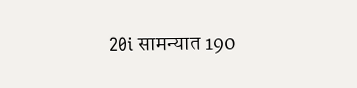20i सामन्यात 190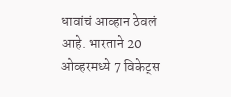धावांचं आव्हान ठेवलं आहे. भारताने 20 ओव्हरमध्ये 7 विकेट्स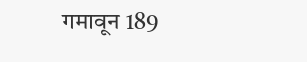गमावून 189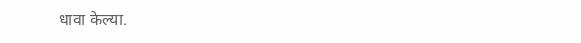धावा केल्या.